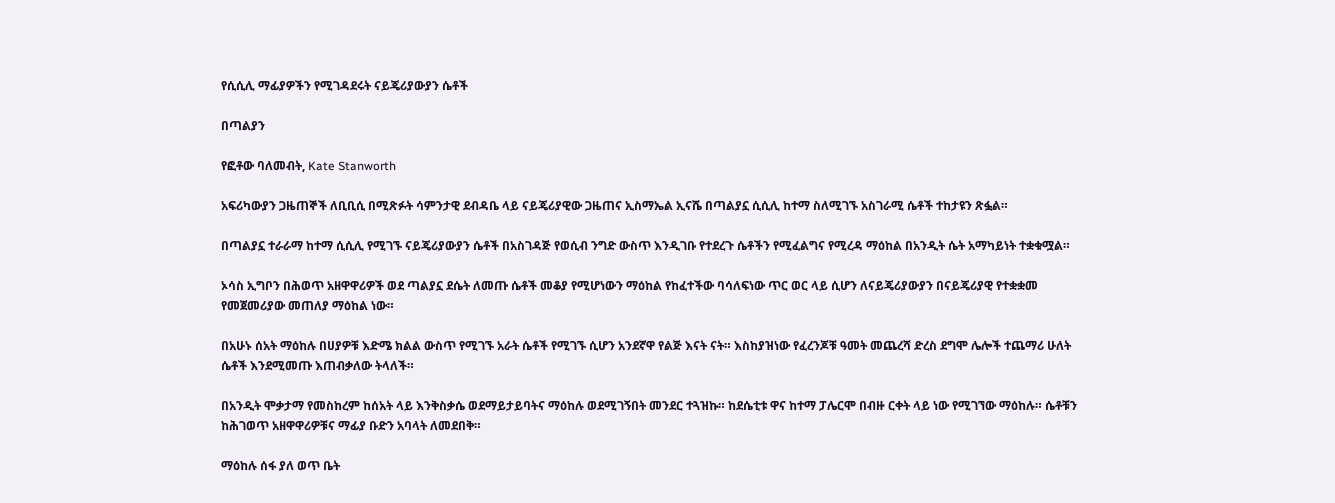የሲሲሊ ማፊያዎችን የሚገዳደሩት ናይጄሪያውያን ሴቶች

በጣልያን

የፎቶው ባለመብት, Kate Stanworth

አፍሪካውያን ጋዜጠኞች ለቢቢሲ በሚጽፉት ሳምንታዊ ደብዳቤ ላይ ናይጄሪያዊው ጋዜጠና ኢስማኤል ኢናሼ በጣልያኗ ሲሲሊ ከተማ ስለሚገኙ አስገራሚ ሴቶች ተከታዩን ጽፏል።

በጣልያኗ ተራራማ ከተማ ሲሲሊ የሚገኙ ናይጄሪያውያን ሴቶች በአስገዳጅ የወሲብ ንግድ ውስጥ እንዲገቡ የተደረጉ ሴቶችን የሚፈልግና የሚረዳ ማዕከል በአንዲት ሴት አማካይነት ተቋቁሟል።

ኦሳስ ኢግቦን በሕወጥ አዘዋዋሪዎች ወደ ጣልያኗ ደሴት ለመጡ ሴቶች መቆያ የሚሆነውን ማዕከል የከፈተችው ባሳለፍነው ጥር ወር ላይ ሲሆን ለናይጄሪያውያን በናይጄሪያዊ የተቋቋመ የመጀመሪያው መጠለያ ማዕከል ነው።

በአሁኑ ሰአት ማዕከሉ በሀያዎቹ እድሜ ክልል ውስጥ የሚገኙ አራት ሴቶች የሚገኙ ሲሆን አንደኛዋ የልጅ እናት ናት። እስከያዝነው የፈረንጆቹ ዓመት መጨረሻ ድረስ ደግሞ ሌሎች ተጨማሪ ሁለት ሴቶች እንደሚመጡ እጠብቃለው ትላለች።

በአንዲት ሞቃታማ የመስከረም ከሰአት ላይ እንቅስቃሴ ወደማይታይባትና ማዕከሉ ወደሚገኝበት መንደር ተጓዝኩ። ከደሴቲቱ ዋና ከተማ ፓሌርሞ በብዙ ርቀት ላይ ነው የሚገኘው ማዕከሉ። ሴቶቹን ከሕገወጥ አዘዋዋሪዎቹና ማፊያ ቡድን አባላት ለመደበቅ።

ማዕከሉ ሰፋ ያለ ወጥ ቤት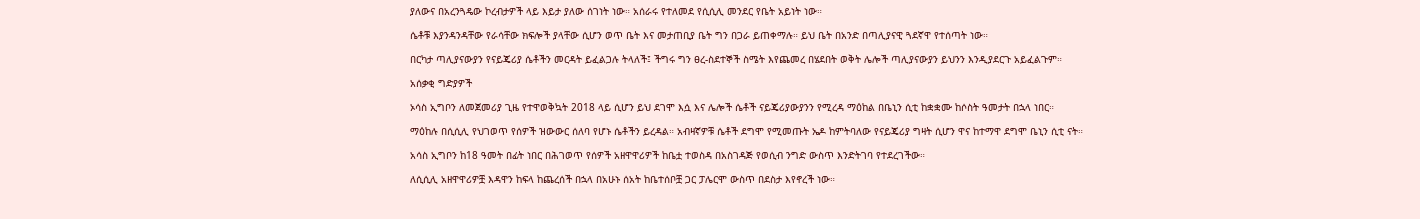ያለውና በአረንጓዴው ኮረብታዎች ላይ እይታ ያለው ሰገነት ነው። አሰራሩ የተለመደ የሲሲሊ መንደር የቤት አይነት ነው።

ሴቶቹ እያንዳንዳቸው የራሳቸው ክፍሎች ያላቸው ሲሆን ወጥ ቤት እና መታጠቢያ ቤት ግን በጋራ ይጠቀማሉ። ይህ ቤት በአንድ በጣሊያናዊ ጓደኛዋ የተሰጣት ነው።

በርካታ ጣሊያናውያን የናይጄሪያ ሴቶችን መርዳት ይፈልጋሉ ትላለች፤ ችግሩ ግን ፀረ-ስደተኞች ስሜት እየጨመረ በሄደበት ወቅት ሌሎች ጣሊያናውያን ይህንን እንዲያደርጉ አይፈልጉም።

አሰቃቂ ግድያዎች

ኦሳስ ኢግቦን ለመጀመሪያ ጊዜ የተዋወቅኳት 2018 ላይ ሲሆን ይህ ደገሞ እሷ እና ሌሎች ሴቶች ናይጄሪያውያንን የሚረዳ ማዕከል በቤኒን ሲቲ ከቋቋሙ ከሶስት ዓመታት በኋላ ነበር።

ማዕከሉ በሲሲሊ የህገወጥ የሰዎች ዝውውር ሰለባ የሆኑ ሴቶችን ይረዳል። አብዛኛዎቹ ሴቶች ደግሞ የሚመጡት ኤዶ ከምትባለው የናይጄሪያ ግዛት ሲሆን ዋና ከተማዋ ደግሞ ቤኒን ሲቲ ናት።

አሳስ ኢግቦን ከ18 ዓመት በፊት ነበር በሕገወጥ የሰዎች አዘዋዋሪዎች ከቤቷ ተወስዳ በአስገዳጅ የወሲብ ንግድ ውስጥ እንድትገባ የተደረገችው።

ለሲሲሊ አዘዋዋሪዎቿ እዳዋን ከፍላ ከጨረሰች በኋላ በአሁኑ ሰአት ከቤተሰቦቿ ጋር ፓሌርሞ ውስጥ በደስታ እየኖረች ነው።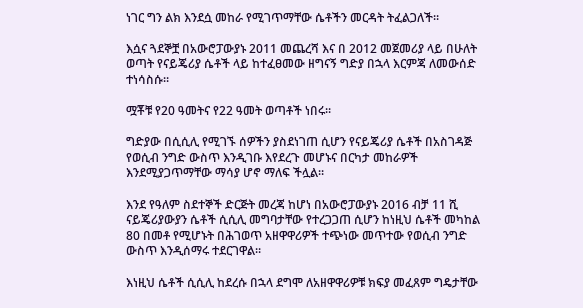ነገር ግን ልክ እንደሷ መከራ የሚገጥማቸው ሴቶችን መርዳት ትፈልጋለች።

እሷና ጓደኞቿ በአውሮፓውያኑ 2011 መጨረሻ እና በ 2012 መጀመሪያ ላይ በሁለት ወጣት የናይጄሪያ ሴቶች ላይ ከተፈፀመው ዘግናኝ ግድያ በኋላ እርምጃ ለመውሰድ ተነሳስሱ።

ሟቾቹ የ20 ዓመትና የ22 ዓመት ወጣቶች ነበሩ።

ግድያው በሲሲሊ የሚገኙ ሰዎችን ያስደነገጠ ሲሆን የናይጄሪያ ሴቶች በአስገዳጅ የወሲብ ንግድ ውስጥ እንዲገቡ እየደረጉ መሆኑና በርካታ መከራዎች እንደሚያጋጥማቸው ማሳያ ሆኖ ማለፍ ችሏል።

እንደ የዓለም ስደተኞች ድርጅት መረጃ ከሆነ በአውሮፓውያኑ 2016 ብቻ 11 ሺ ናይጄሪያውያን ሴቶች ሲሲሊ መግባታቸው የተረጋጋጠ ሲሆን ከነዚህ ሴቶች መካከል 80 በመቶ የሚሆኑት በሕገወጥ አዘዋዋሪዎች ተጭነው መጥተው የወሲብ ንግድ ውስጥ እንዲሰማሩ ተደርገዋል።

እነዚህ ሴቶች ሲሲሊ ከደረሱ በኋላ ደግሞ ለአዘዋዋሪዎቹ ክፍያ መፈጸም ግዴታቸው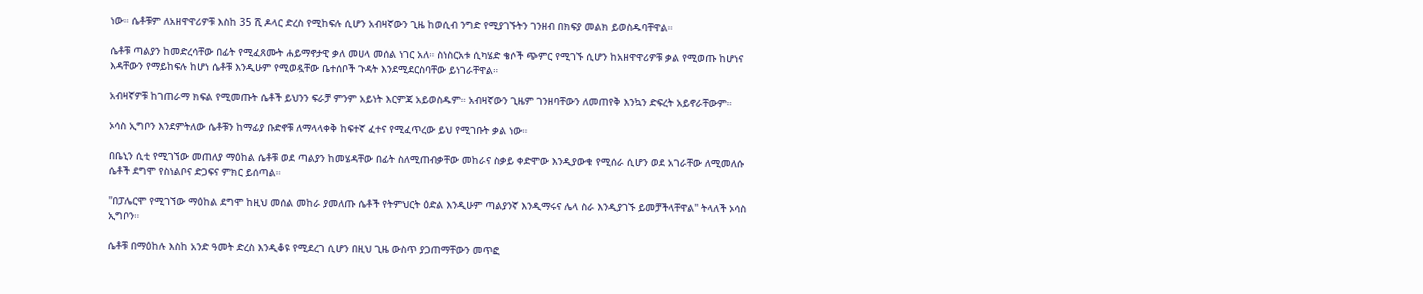ነው። ሴቶቹም ለአዘዋዋሪዎቹ እስከ 35 ሺ ዶላር ድረስ የሚከፍሉ ሲሆን አብዛኛውን ጊዜ ከወሲብ ንግድ የሚያገኙትን ገንዘብ በክፍያ መልክ ይወስዱባቸዋል።

ሴቶቹ ጣልያን ከመድረሳቸው በፊት የሚፈጸሙት ሐይማኖታዊ ቃለ መሀላ መሰል ነገር አለ። ስነስርአቱ ሲካሄድ ቄሶች ጭምር የሚገኙ ሲሆን ከአዘዋዋሪዎቹ ቃል የሚወጡ ከሆነና እዳቸውን የማይከፍሉ ከሆነ ሴቶቹ እንዲሁም የሚወዷቸው ቤተሰቦች ጉዳት እንደሚደርስባቸው ይነገራቸዋል።

አብዛኛዎቹ ከገጠራማ ክፍል የሚመጡት ሴቶች ይህንን ፍራቻ ምንም አይነት እርምጃ አይወስዱም። አብዛኛውን ጊዜም ገንዘባቸውን ለመጠየቅ እንኳን ድፍረት አይኖራቸውም።

ኦሳስ ኢግቦን እንደምትለው ሴቶቹን ከማፊያ ቡድኖቹ ለማላላቀቅ ከፍተኛ ፈተና የሚፈጥረው ይህ የሚገቡት ቃል ነው።

በቤኒን ሲቲ የሚገኘው መጠለያ ማዕከል ሴቶቹ ወደ ጣልያን ከመሄዳቸው በፊት ስለሚጠብቃቸው መከራና ስቃይ ቀድሞው እንዲያውቁ የሚሰራ ሲሆን ወደ አገራቸው ለሚመለሱ ሴቶች ደግሞ የስነልቦና ድጋፍና ምክር ይሰጣል።

''በፓሌርሞ የሚገኘው ማዕከል ደግሞ ከዚህ መሰል መከራ ያመለጡ ሴቶች የትምህርት ዕድል እንዲሁም ጣልያንኛ እንዲማሩና ሌላ ስራ እንዲያገኙ ይመቻችላቸዋል'' ትላለች ኦሳስ ኢግቦን።

ሴቶቹ በማዕከሉ እስከ አንድ ዓመት ድረስ እንዲቆዩ የሚደረገ ሲሆን በዚህ ጊዜ ውስጥ ያጋጠማቸውን መጥፎ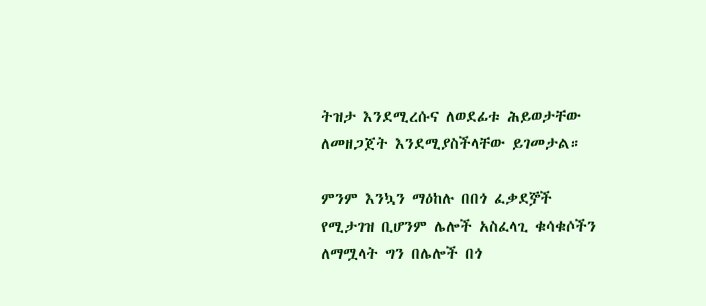ትዝታ እንደሚረሱና ለወደፊቱ ሕይወታቸው ለመዘጋጀት እንደሚያስችላቸው ይገመታል።

ምንም እንኳን ማዕከሉ በበጎ ፈቃደⶉች የሚታገዝ ቢሆንም ሌሎች አስፈላጊ ቁሳቁሶችን ለማሟላት ግን በሌሎች በጎ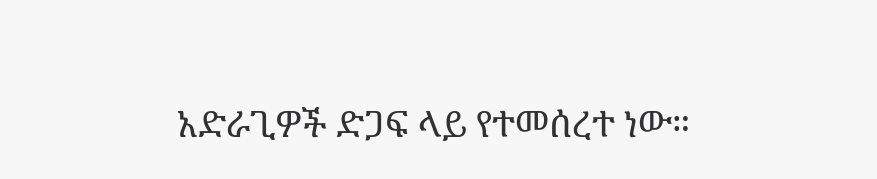አድራጊዎች ድጋፍ ላይ የተመሰረተ ነው።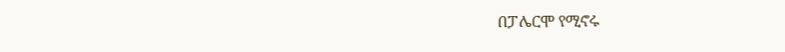በፓሌርሞ የሚኖሩ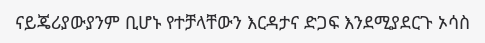ናይጄሪያውያንም ቢሆኑ የተቻላቸውን እርዳታና ድጋፍ እንደሚያደርጉ ኦሳስ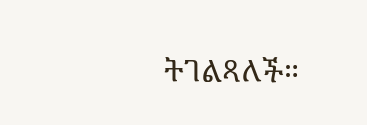ትገልጻለች።